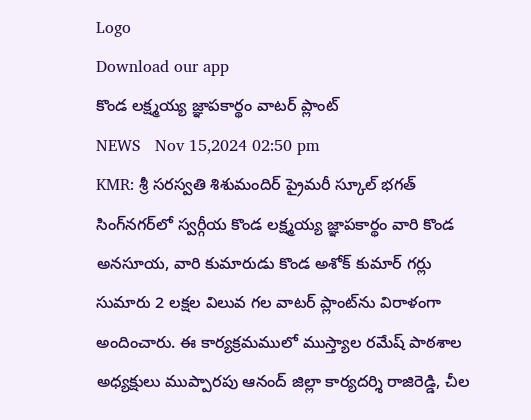Logo
Download our app
కొండ లక్ష్మయ్య జ్ఞాపకార్థం వాటర్ ప్లాంట్
NEWS   Nov 15,2024 02:50 pm
KMR: శ్రీ సరస్వతి శిశుమందిర్ ప్రైమరీ స్కూల్ భగత్ సింగ్‌నగర్‌లో స్వ‌ర్గీయ‌ కొండ లక్ష్మయ్య జ్ఞాపకార్థం వారి కొండ అనసూయ, వారి కుమారుడు కొండ అశోక్ కుమార్ గర్లు సుమారు 2 లక్షల విలువ గల వాటర్ ప్లాంట్‌ను విరాళంగా అందించారు. ఈ కార్యక్రమములో ముస్త్యాల రమేష్ పాఠశాల అధ్యక్షులు ముప్పారపు ఆనంద్ జిల్లా కార్యదర్శి రాజిరెడ్డి, చీల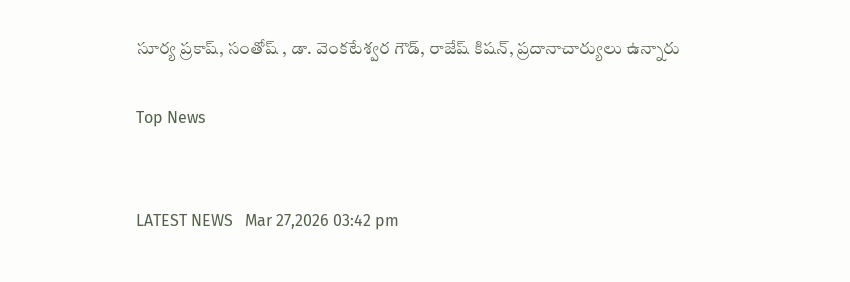సూర్య ప్రకాష్, సంతోష్ , డా. వెంకటేశ్వర గౌడ్, రాజేష్ కిషన్, ప్రదానాచార్యులు ఉన్నారు

Top News


LATEST NEWS   Mar 27,2026 03:42 pm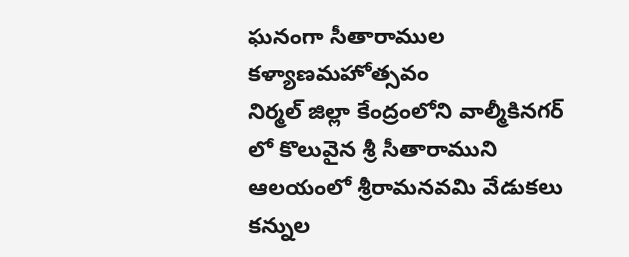ఘనంగా సీతారాముల కళ్యాణమహోత్సవం
నిర్మల్ జిల్లా కేంద్రంలోని వాల్మీకినగర్ లో కొలువైన శ్రీ సీతారాముని ఆలయంలో శ్రీరామనవమి వేడుకలు కన్నుల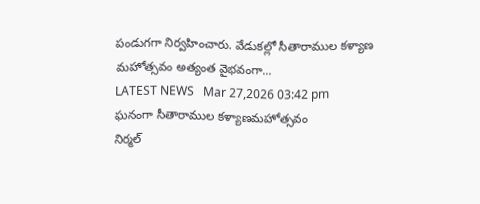పండుగగా నిర్వహించారు. వేడుకల్లో సీతారాముల కళ్యాణ మహోత్సవం అత్యంత వైభవంగా...
LATEST NEWS   Mar 27,2026 03:42 pm
ఘనంగా సీతారాముల కళ్యాణమహోత్సవం
నిర్మల్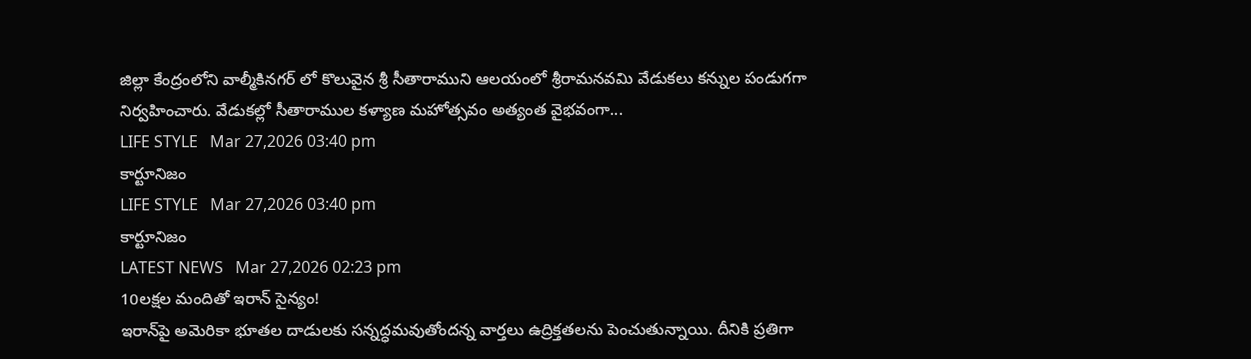జిల్లా కేంద్రంలోని వాల్మీకినగర్ లో కొలువైన శ్రీ సీతారాముని ఆలయంలో శ్రీరామనవమి వేడుకలు కన్నుల పండుగగా నిర్వహించారు. వేడుకల్లో సీతారాముల కళ్యాణ మహోత్సవం అత్యంత వైభవంగా...
LIFE STYLE   Mar 27,2026 03:40 pm
కార్టూనిజం
LIFE STYLE   Mar 27,2026 03:40 pm
కార్టూనిజం
LATEST NEWS   Mar 27,2026 02:23 pm
10ల‌క్ష‌ల మందితో ఇరాన్ సైన్యం!
ఇరాన్‌పై అమెరికా భూతల దాడులకు సన్నద్ధమవుతోందన్న వార్తలు ఉద్రిక్తతలను పెంచుతున్నాయి. దీనికి ప్రతిగా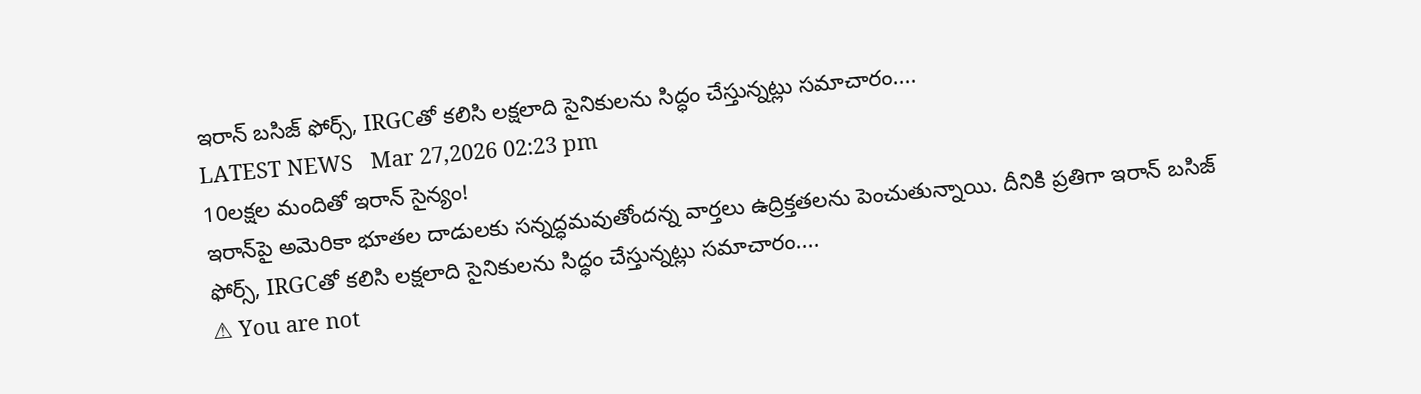ఇరాన్‌ బసిజ్‌ ఫోర్స్‌, IRGCతో కలిసి లక్షలాది సైనికులను సిద్ధం చేస్తున్నట్లు సమాచారం....
LATEST NEWS   Mar 27,2026 02:23 pm
10ల‌క్ష‌ల మందితో ఇరాన్ సైన్యం!
ఇరాన్‌పై అమెరికా భూతల దాడులకు సన్నద్ధమవుతోందన్న వార్తలు ఉద్రిక్తతలను పెంచుతున్నాయి. దీనికి ప్రతిగా ఇరాన్‌ బసిజ్‌ ఫోర్స్‌, IRGCతో కలిసి లక్షలాది సైనికులను సిద్ధం చేస్తున్నట్లు సమాచారం....
⚠ You are not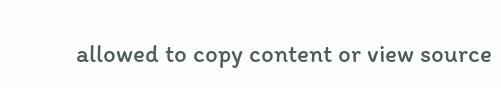allowed to copy content or view source